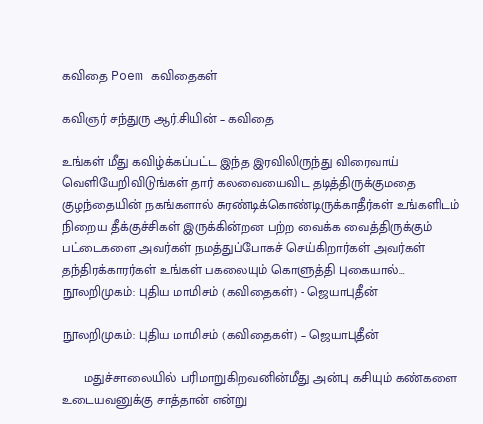கவிதை Poem கவிதைகள்

கவிஞர் சந்துரு ஆர்.சியின் – கவிதை

உங்கள் மீது கவிழ்க்கப்பட்ட இந்த இரவிலிருந்து விரைவாய் வெளியேறிவிடுங்கள் தார் கலவையைவிட தடித்திருக்குமதை குழந்தையின் நகங்களால் சுரண்டிக்கொண்டிருக்காதீர்கள் உங்களிடம் நிறைய தீக்குச்சிகள் இருக்கின்றன பற்ற வைக்க வைத்திருக்கும் பட்டைகளை அவர்கள் நமத்துப்போகச் செய்கிறார்கள் அவர்கள் தந்திரக்காரர்கள் உங்கள் பகலையும் கொளுத்தி புகையால்…
நூலறிமுகம்: புதிய மாமிசம் (கவிதைகள்) - ஜெயாபுதீன்

நூலறிமுகம்: புதிய மாமிசம் (கவிதைகள்) – ஜெயாபுதீன்

      மதுச்சாலையில் பரிமாறுகிறவனின்மீது அன்பு கசியும் கண்களை உடையவனுக்கு சாத்தான் என்று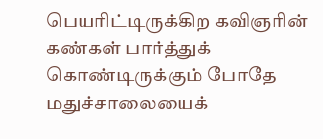பெயரிட்டிருக்கிற கவிஞரின் கண்கள் பார்த்துக் கொண்டிருக்கும் போதே மதுச்சாலையைக்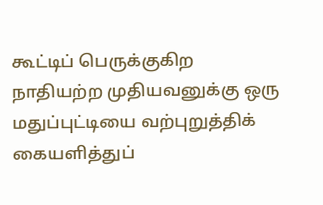கூட்டிப் பெருக்குகிற நாதியற்ற முதியவனுக்கு ஒரு மதுப்புட்டியை வற்புறுத்திக் கையளித்துப்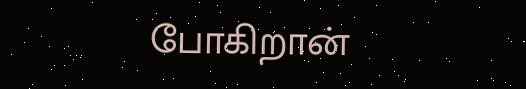போகிறான்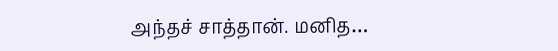அந்தச் சாத்தான். மனித…